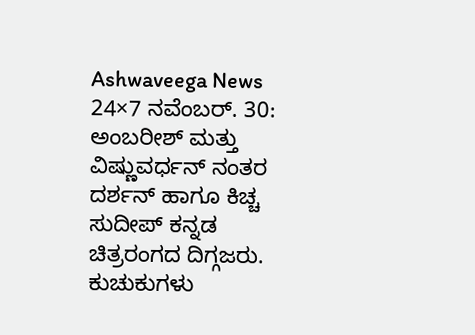Ashwaveega News 24×7 ನವೆಂಬರ್. 30: ಅಂಬರೀಶ್ ಮತ್ತು ವಿಷ್ಣುವರ್ಧನ್ ನಂತರ ದರ್ಶನ್ ಹಾಗೂ ಕಿಚ್ಚ ಸುದೀಪ್ ಕನ್ನಡ ಚಿತ್ರರಂಗದ ದಿಗ್ಗಜರು. ಕುಚುಕುಗಳು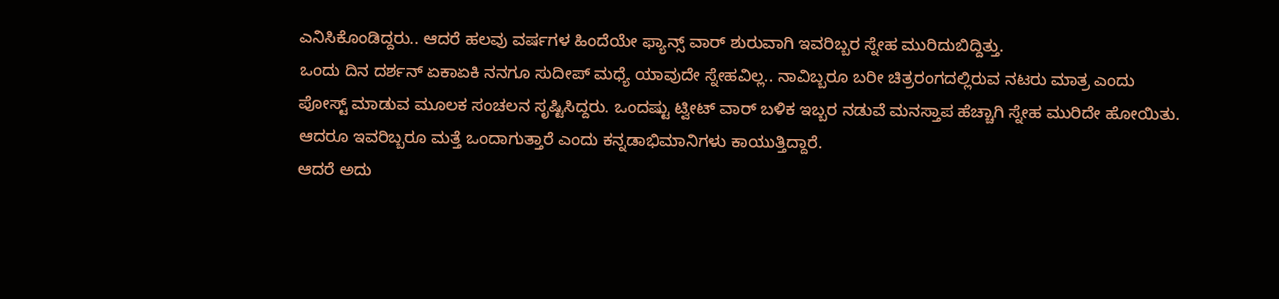ಎನಿಸಿಕೊಂಡಿದ್ದರು.. ಆದರೆ ಹಲವು ವರ್ಷಗಳ ಹಿಂದೆಯೇ ಫ್ಯಾನ್ಸ್ ವಾರ್ ಶುರುವಾಗಿ ಇವರಿಬ್ಬರ ಸ್ನೇಹ ಮುರಿದುಬಿದ್ದಿತ್ತು.
ಒಂದು ದಿನ ದರ್ಶನ್ ಏಕಾಏಕಿ ನನಗೂ ಸುದೀಪ್ ಮಧ್ಯೆ ಯಾವುದೇ ಸ್ನೇಹವಿಲ್ಲ.. ನಾವಿಬ್ಬರೂ ಬರೀ ಚಿತ್ರರಂಗದಲ್ಲಿರುವ ನಟರು ಮಾತ್ರ ಎಂದು ಪೋಸ್ಟ್ ಮಾಡುವ ಮೂಲಕ ಸಂಚಲನ ಸೃಷ್ಟಿಸಿದ್ದರು. ಒಂದಷ್ಟು ಟ್ವೀಟ್ ವಾರ್ ಬಳಿಕ ಇಬ್ಬರ ನಡುವೆ ಮನಸ್ತಾಪ ಹೆಚ್ಚಾಗಿ ಸ್ನೇಹ ಮುರಿದೇ ಹೋಯಿತು. ಆದರೂ ಇವರಿಬ್ಬರೂ ಮತ್ತೆ ಒಂದಾಗುತ್ತಾರೆ ಎಂದು ಕನ್ನಡಾಭಿಮಾನಿಗಳು ಕಾಯುತ್ತಿದ್ದಾರೆ.
ಆದರೆ ಅದು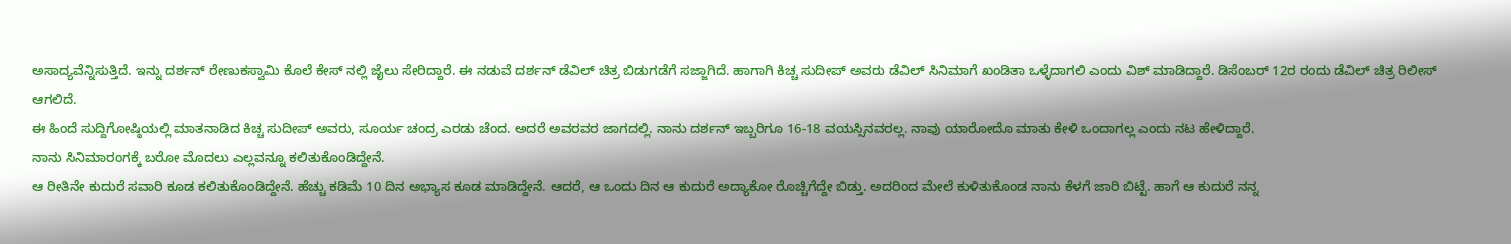ಅಸಾದ್ಯವೆನ್ನಿಸುತ್ತಿದೆ. ಇನ್ನು ದರ್ಶನ್ ರೇಣುಕಸ್ವಾಮಿ ಕೊಲೆ ಕೇಸ್ ನಲ್ಲಿ ಜೈಲು ಸೇರಿದ್ದಾರೆ. ಈ ನಡುವೆ ದರ್ಶನ್ ಡೆವಿಲ್ ಚಿತ್ರ ಬಿಡುಗಡೆಗೆ ಸಜ್ಜಾಗಿದೆ. ಹಾಗಾಗಿ ಕಿಚ್ಚ ಸುದೀಪ್ ಅವರು ಡೆವಿಲ್ ಸಿನಿಮಾಗೆ ಖಂಡಿತಾ ಒಳ್ಳೆದಾಗಲಿ ಎಂದು ವಿಶ್ ಮಾಡಿದ್ದಾರೆ. ಡಿಸೆಂಬರ್ 12ರ ರಂದು ಡೆವಿಲ್ ಚಿತ್ರ ರಿಲೀಸ್ ಆಗಲಿದೆ.
ಈ ಹಿಂದೆ ಸುದ್ದಿಗೋಷ್ಠಿಯಲ್ಲಿ ಮಾತನಾಡಿದ ಕಿಚ್ಚ ಸುದೀಪ್ ಅವರು, ಸೂರ್ಯ ಚಂದ್ರ ಎರಡು ಚೆಂದ. ಅದರೆ ಅವರವರ ಜಾಗದಲ್ಲಿ. ನಾನು ದರ್ಶನ್ ಇಬ್ಬರಿಗೂ 16-18 ವಯಸ್ಸಿನವರಲ್ಲ. ನಾವು ಯಾರೋದೊ ಮಾತು ಕೇಳಿ ಒಂದಾಗಲ್ಲ ಎಂದು ನಟ ಹೇಳಿದ್ದಾರೆ.
ನಾನು ಸಿನಿಮಾರಂಗಕ್ಕೆ ಬರೋ ಮೊದಲು ಎಲ್ಲವನ್ನೂ ಕಲಿತುಕೊಂಡಿದ್ದೇನೆ.
ಆ ರೀತಿನೇ ಕುದುರೆ ಸವಾರಿ ಕೂಡ ಕಲಿತುಕೊಂಡಿದ್ದೇನೆ. ಹೆಚ್ಚು ಕಡಿಮೆ 10 ದಿನ ಅಭ್ಯಾಸ ಕೂಡ ಮಾಡಿದ್ದೇನೆ. ಆದರೆ, ಆ ಒಂದು ದಿನ ಆ ಕುದುರೆ ಅದ್ಯಾಕೋ ರೊಚ್ಚಿಗೆದ್ದೇ ಬಿಡ್ತು. ಅದರಿಂದ ಮೇಲೆ ಕುಳಿತುಕೊಂಡ ನಾನು ಕೆಳಗೆ ಜಾರಿ ಬಿಟ್ಟೆ. ಹಾಗೆ ಆ ಕುದುರೆ ನನ್ನ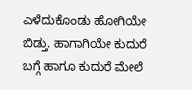ಎಳೆದುಕೊಂಡು ಹೋಗಿಯೇ ಬಿಡ್ತು. ಹಾಗಾಗಿಯೇ ಕುದುರೆ ಬಗ್ಗೆ ಹಾಗೂ ಕುದುರೆ ಮೇಲೆ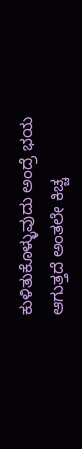ಕುಳಿತುಕೊಳ್ಳುವುದು ಅಂದ್ರೆ ಭಯ ಆಗುತ್ತದೆ ಅಂತಲೇ ಕಿಚ್ಚ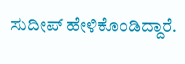ಸುದೀಪ್ ಹೇಳಿಕೊಂಡಿದ್ದಾರೆ.